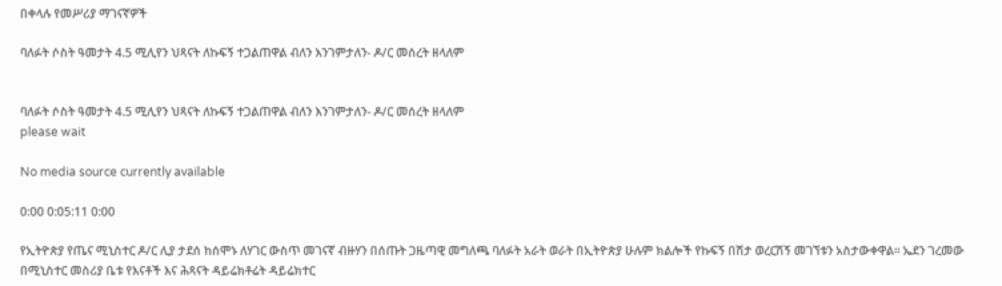በቀላሉ የመሥሪያ ማገናኛዎች

ባለፉት ሶስት ዓመታት 4.5 ሚሊየን ህጻናት ለኩፍኝ ተጋልጠዋል ብለን እንገምታለን- ዶ/ር መሰረት ዘላለም


ባለፉት ሶስት ዓመታት 4.5 ሚሊየን ህጻናት ለኩፍኝ ተጋልጠዋል ብለን እንገምታለን- ዶ/ር መሰረት ዘላለም
please wait

No media source currently available

0:00 0:05:11 0:00

የኢትዮጵያ የጤና ሚኒስተር ዶ/ር ሊያ ታደሰ ከሰሞኑ ለሃገር ውስጥ መገናኛ ብዙሃን በሰጡት ጋዜጣዊ መግለጫ ባለፉት አራት ወራት በኢትዮጵያ ሁሉም ክልሎች የኩፍኝ በሽታ ወረርሽኝ መገኘቱን አስታውቀዋል፡፡ ኤደን ገረመው በሚኒስተር መስሪያ ቤቱ የእናቶች እና ሕጻናት ዳይሬክቶሬት ዳይሬክተር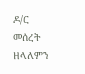ዶ/ር መሰረት ዘላለምን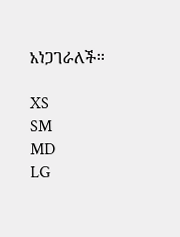አነጋገራለች፡፡

XS
SM
MD
LG